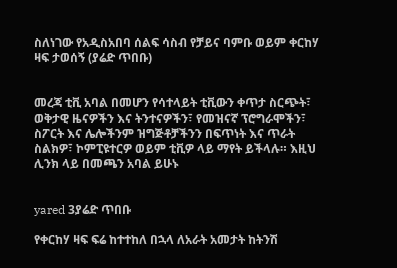ስለነገው የአዲስአበባ ሰልፍ ሳስብ የቻይና ባምቡ ወይም ቀርከሃ ዛፍ ታወሰኝ (ያሬድ ጥበቡ)


መረጃ ቲቪ አባል በመሆን የሳተላይት ቲቪውን ቀጥታ ስርጭት፣ ወቅታዊ ዜናዎችን እና ትንተናዎችን፣ የመዝናኛ ፕሮግራሞችን፣ ስፖርት እና ሌሎችንም ዝግጅቶቻችንን በፍጥነት እና ጥራት ስልክዎ፣ ኮምፒዩተርዎ ወይም ቲቪዎ ላይ ማየት ይችላሉ። እዚህ ሊንክ ላይ በመጫን አባል ይሁኑ


yared 3ያሬድ ጥበቡ

የቀርከሃ ዛፍ ፍሬ ከተተከለ በኋላ ለአራት አመታት ከትንሽ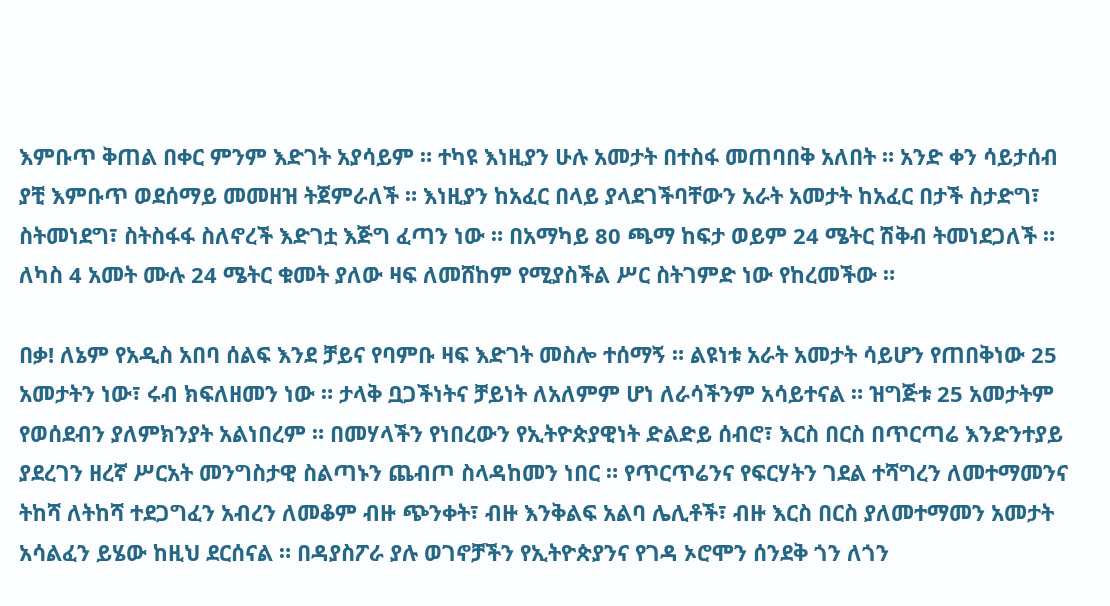እምቡጥ ቅጠል በቀር ምንም እድገት አያሳይም ። ተካዩ እነዚያን ሁሉ አመታት በተስፋ መጠባበቅ አለበት ። አንድ ቀን ሳይታሰብ ያቺ እምቡጥ ወደሰማይ መመዘዝ ትጀምራለች ። እነዚያን ከአፈር በላይ ያላደገችባቸውን አራት አመታት ከአፈር በታች ስታድግ፣ ስትመነደግ፣ ስትስፋፋ ስለኖረች እድገቷ እጅግ ፈጣን ነው ። በአማካይ 80 ጫማ ከፍታ ወይም 24 ሜትር ሽቅብ ትመነደጋለች ። ለካስ 4 አመት ሙሉ 24 ሜትር ቁመት ያለው ዛፍ ለመሸከም የሚያስችል ሥር ስትገምድ ነው የከረመችው ።

በቃ! ለኔም የአዲስ አበባ ሰልፍ እንደ ቻይና የባምቡ ዛፍ እድገት መስሎ ተሰማኝ ። ልዩነቱ አራት አመታት ሳይሆን የጠበቅነው 25 አመታትን ነው፣ ሩብ ክፍለዘመን ነው ። ታላቅ ቧጋችነትና ቻይነት ለአለምም ሆነ ለራሳችንም አሳይተናል ። ዝግጅቱ 25 አመታትም የወሰደብን ያለምክንያት አልነበረም ። በመሃላችን የነበረውን የኢትዮጵያዊነት ድልድይ ሰብሮ፣ እርስ በርስ በጥርጣሬ እንድንተያይ ያደረገን ዘረኛ ሥርአት መንግስታዊ ስልጣኑን ጨብጦ ስላዳከመን ነበር ። የጥርጥሬንና የፍርሃትን ገደል ተሻግረን ለመተማመንና ትከሻ ለትከሻ ተደጋግፈን አብረን ለመቆም ብዙ ጭንቀት፣ ብዙ እንቅልፍ አልባ ሌሊቶች፣ ብዙ እርስ በርስ ያለመተማመን አመታት አሳልፈን ይሄው ከዚህ ደርሰናል ። በዳያስፖራ ያሉ ወገኖቻችን የኢትዮጵያንና የገዳ ኦሮሞን ሰንደቅ ጎን ለጎን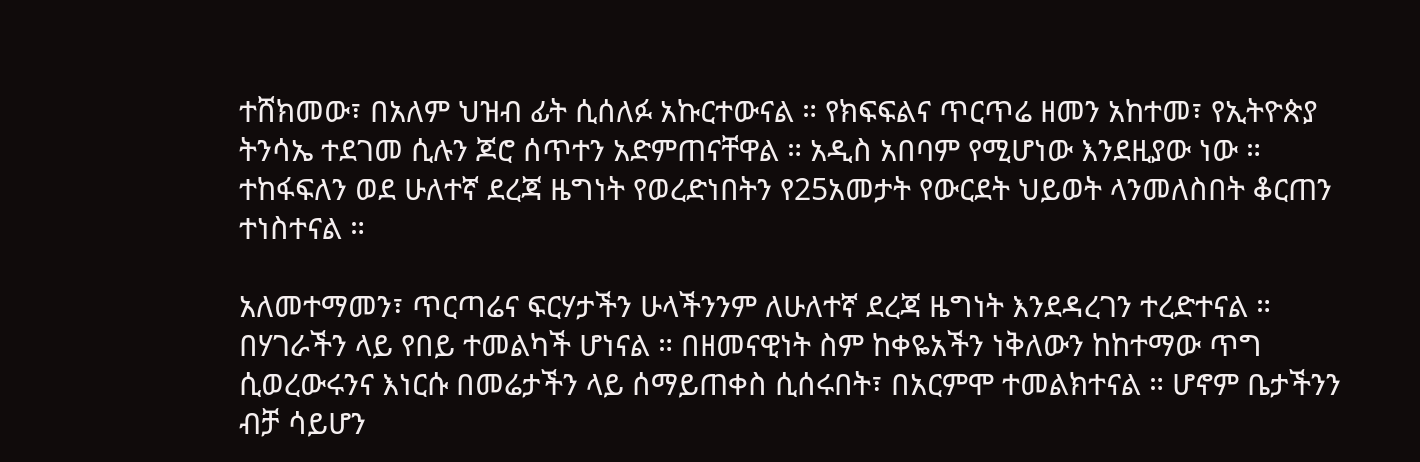ተሸክመው፣ በአለም ህዝብ ፊት ሲሰለፉ አኩርተውናል ። የክፍፍልና ጥርጥሬ ዘመን አከተመ፣ የኢትዮጵያ ትንሳኤ ተደገመ ሲሉን ጆሮ ሰጥተን አድምጠናቸዋል ። አዲስ አበባም የሚሆነው እንደዚያው ነው ። ተከፋፍለን ወደ ሁለተኛ ደረጃ ዜግነት የወረድነበትን የ25አመታት የውርደት ህይወት ላንመለስበት ቆርጠን ተነስተናል ።

አለመተማመን፣ ጥርጣሬና ፍርሃታችን ሁላችንንም ለሁለተኛ ደረጃ ዜግነት እንደዳረገን ተረድተናል ። በሃገራችን ላይ የበይ ተመልካች ሆነናል ። በዘመናዊነት ስም ከቀዬአችን ነቅለውን ከከተማው ጥግ ሲወረውሩንና እነርሱ በመሬታችን ላይ ሰማይጠቀስ ሲሰሩበት፣ በአርምሞ ተመልክተናል ። ሆኖም ቤታችንን ብቻ ሳይሆን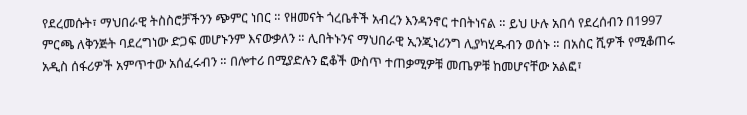የደረመሱት፣ ማህበራዊ ትስስሮቻችንን ጭምር ነበር ። የዘመናት ጎረቤቶች አብረን እንዳንኖር ተበትነናል ። ይህ ሁሉ አበሳ የደረሰብን በ1997 ምርጫ ለቅንጅት ባደረግነው ድጋፍ መሆኑንም እናውቃለን ። ሊበትኑንና ማህበራዊ ኢንጂነሪንግ ሊያካሂዱብን ወሰኑ ። በአስር ሺዎች የሚቆጠሩ አዲስ ሰፋሪዎች አምጥተው አሰፈሩብን ። በሎተሪ በሚያድሉን ፎቆች ውስጥ ተጠቃሚዎቹ መጤዎቹ ከመሆናቸው አልፎ፣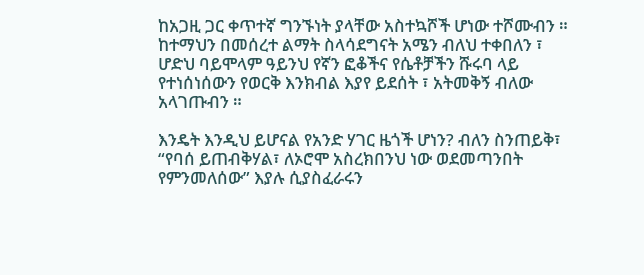ከአጋዚ ጋር ቀጥተኛ ግንኙነት ያላቸው አስተኳሾች ሆነው ተሾሙብን ። ከተማህን በመሰረተ ልማት ስላሳደግናት አሜን ብለህ ተቀበለን ፣ ሆድህ ባይሞላም ዓይንህ የኛን ፎቆችና የሴቶቻችን ሹሩባ ላይ የተነሰነሰውን የወርቅ እንክብል እያየ ይደሰት ፣ አትመቅኝ ብለው አላገጡብን ።

እንዴት እንዲህ ይሆናል የአንድ ሃገር ዜጎች ሆነን? ብለን ስንጠይቅ፣ “የባሰ ይጠብቅሃል፣ ለኦሮሞ አስረክበንህ ነው ወደመጣንበት የምንመለሰው” እያሉ ሲያስፈራሩን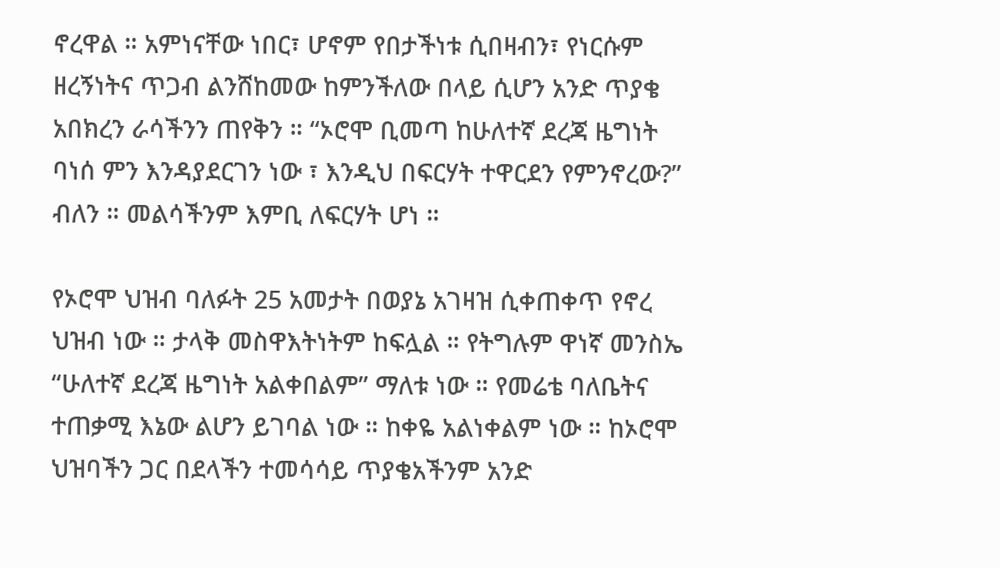ኖረዋል ። አምነናቸው ነበር፣ ሆኖም የበታችነቱ ሲበዛብን፣ የነርሱም ዘረኝነትና ጥጋብ ልንሸከመው ከምንችለው በላይ ሲሆን አንድ ጥያቄ አበክረን ራሳችንን ጠየቅን ። “ኦሮሞ ቢመጣ ከሁለተኛ ደረጃ ዜግነት ባነሰ ምን እንዳያደርገን ነው ፣ እንዲህ በፍርሃት ተዋርደን የምንኖረው?” ብለን ። መልሳችንም እምቢ ለፍርሃት ሆነ ።

የኦሮሞ ህዝብ ባለፉት 25 አመታት በወያኔ አገዛዝ ሲቀጠቀጥ የኖረ ህዝብ ነው ። ታላቅ መስዋእትነትም ከፍሏል ። የትግሉም ዋነኛ መንስኤ “ሁለተኛ ደረጃ ዜግነት አልቀበልም” ማለቱ ነው ። የመሬቴ ባለቤትና ተጠቃሚ እኔው ልሆን ይገባል ነው ። ከቀዬ አልነቀልም ነው ። ከኦሮሞ ህዝባችን ጋር በደላችን ተመሳሳይ ጥያቄአችንም አንድ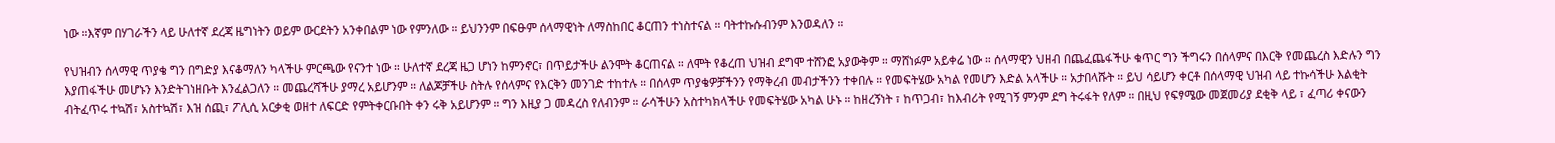ነው ።እኛም በሃገራችን ላይ ሁለተኛ ደረጃ ዜግነትን ወይም ውርደትን አንቀበልም ነው የምንለው ። ይህንንም በፍፁም ሰላማዊነት ለማስከበር ቆርጠን ተነስተናል ። ባትተኩሱብንም እንወዳለን ።

የህዝብን ሰላማዊ ጥያቄ ግን በግድያ እናቆማለን ካላችሁ ምርጫው የናንተ ነው ። ሁለተኛ ደረጃ ዜጋ ሆነን ከምንኖር፣ በጥይታችሁ ልንሞት ቆርጠናል ። ለሞት የቆረጠ ህዝብ ደግሞ ተሸንፎ አያውቅም ። ማሸነፉም አይቀሬ ነው ። ሰላማዊን ህዘብ በጨፈጨፋችሁ ቁጥር ግን ችግሩን በሰላምና በእርቅ የመጨረስ እድሉን ግን እያጠፋችሁ መሆኑን እንድትገነዘቡት እንፈልጋለን ። መጨረሻችሁ ያማረ አይሆንም ። ለልጆቻችሁ ስትሉ የሰላምና የእርቅን መንገድ ተከተሉ ። በሰላም ጥያቄዎቻችንን የማቅረብ መብታችንን ተቀበሉ ። የመፍትሄው አካል የመሆን እድል አላችሁ ። አታበላሹት ። ይህ ሳይሆን ቀርቶ በሰላማዊ ህዝብ ላይ ተኩሳችሁ እልቂት ብትፈጥሩ ተኳሽ፣ አስተኳሽ፣ እዝ ሰጪ፣ ፖሊሲ አርቃቂ ወዘተ ለፍርድ የምትቀርቡበት ቀን ሩቅ አይሆንም ። ግን እዚያ ጋ መዳረስ የለብንም ። ራሳችሁን አስተካክላችሁ የመፍትሄው አካል ሁኑ ። ከዘረኝነት ፣ ከጥጋብ፣ ከእብሪት የሚገኝ ምንም ደግ ትሩፋት የለም ። በዚህ የፍፃሜው መጀመሪያ ደቂቅ ላይ ፣ ፈጣሪ ቀናውን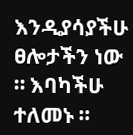እንዲያሳያችሁ ፀሎታችን ነው ። እባካችሁ ተለመኑ ።